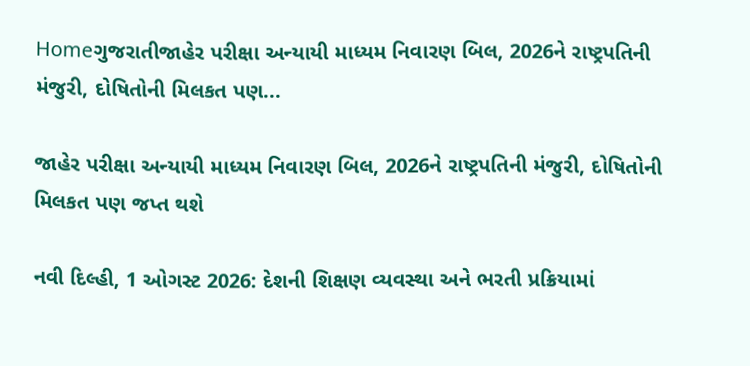Homeગુજરાતીજાહેર પરીક્ષા અન્યાયી માધ્યમ નિવારણ બિલ, 2026ને રાષ્ટ્રપતિની મંજુરી, દોષિતોની મિલકત પણ...

જાહેર પરીક્ષા અન્યાયી માધ્યમ નિવારણ બિલ, 2026ને રાષ્ટ્રપતિની મંજુરી, દોષિતોની મિલકત પણ જપ્ત થશે

નવી દિલ્હી, 1 ઓગસ્ટ 2026: દેશની શિક્ષણ વ્યવસ્થા અને ભરતી પ્રક્રિયામાં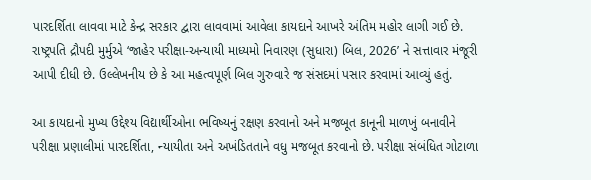પારદર્શિતા લાવવા માટે કેન્દ્ર સરકાર દ્વારા લાવવામાં આવેલા કાયદાને આખરે અંતિમ મહોર લાગી ગઈ છે. રાષ્ટ્રપતિ દ્રૌપદી મુર્મુએ ‘જાહેર પરીક્ષા-અન્યાયી માધ્યમો નિવારણ (સુધારા) બિલ, 2026’ ને સત્તાવાર મંજૂરી આપી દીધી છે. ઉલ્લેખનીય છે કે આ મહત્વપૂર્ણ બિલ ગુરુવારે જ સંસદમાં પસાર કરવામાં આવ્યું હતું.

આ કાયદાનો મુખ્ય ઉદ્દેશ્ય વિદ્યાર્થીઓના ભવિષ્યનું રક્ષણ કરવાનો અને મજબૂત કાનૂની માળખું બનાવીને પરીક્ષા પ્રણાલીમાં પારદર્શિતા, ન્યાયીતા અને અખંડિતતાને વધુ મજબૂત કરવાનો છે. પરીક્ષા સંબંધિત ગોટાળા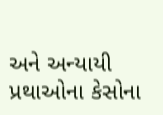અને અન્યાયી પ્રથાઓના કેસોના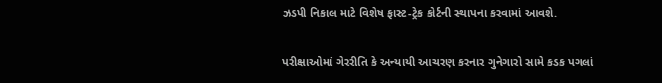ઝડપી નિકાલ માટે વિશેષ ફાસ્ટ-ટ્રેક કોર્ટની સ્થાપના કરવામાં આવશે.

પરીક્ષાઓમાં ગેરરીતિ કે અન્યાયી આચરણ કરનાર ગુનેગારો સામે કડક પગલાં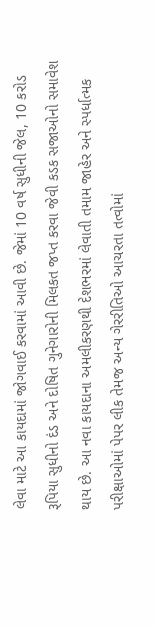લેવા માટે આ કાયદામાં જોગવાઈ કરવામાં આવી છે. જેમાં 10 વર્ષ સુધીની જેલ, 10 કરોડ રૂપિયા સુધીનો દંડ અને દોષિત ગુનેગારોની મિલકત જપ્ત કરવા જેવી કડક સજાઓનો સમાવેશ થાય છે. આ નવા કાયદાના અમલીકરણથી દેશભરમાં લેવાતી તમામ જાહેર અને સ્પર્ધાત્મક પરીક્ષાઓમાં પેપર લીક તેમજ અન્ય ગેરરીતિઓ આચરતા તત્વોમાં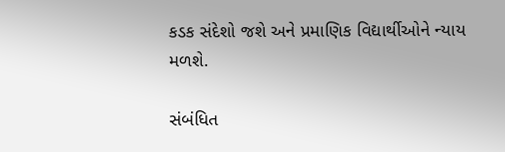કડક સંદેશો જશે અને પ્રમાણિક વિદ્યાર્થીઓને ન્યાય મળશે.

સંબંધિત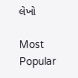લેખો

Most Popular